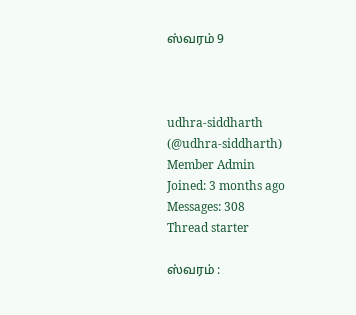ஸ்வரம் 9



udhra-siddharth
(@udhra-siddharth)
Member Admin
Joined: 3 months ago
Messages: 308
Thread starter

ஸ்வரம் :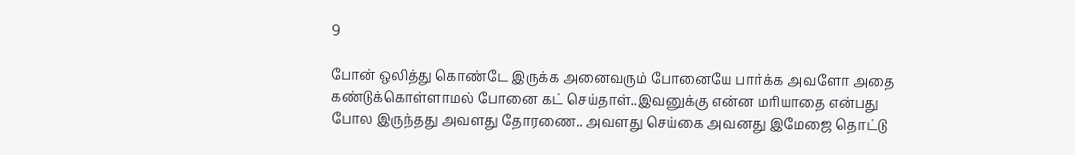9

போன் ஒலித்து கொண்டே இருக்க அனைவரும் போனையே பார்க்க அவளோ அதை கண்டுக்கொள்ளாமல் போனை கட் செய்தாள்..இவனுக்கு என்ன மரியாதை என்பது போல இருந்தது அவளது தோரணை.. அவளது செய்கை அவனது இமேஜை தொட்டு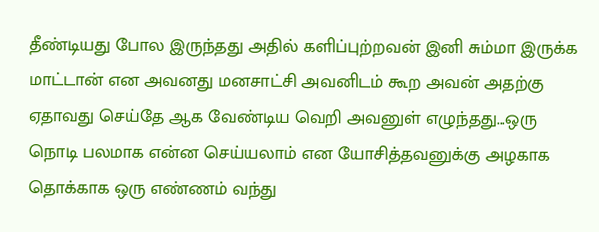தீண்டியது போல இருந்தது அதில் களிப்புற்றவன் இனி சும்மா இருக்க மாட்டான் என அவனது மனசாட்சி அவனிடம் கூற அவன் அதற்கு ஏதாவது செய்தே ஆக வேண்டிய வெறி அவனுள் எழுந்தது...ஒரு நொடி பலமாக என்ன செய்யலாம் என யோசித்தவனுக்கு அழகாக தொக்காக ஒரு எண்ணம் வந்து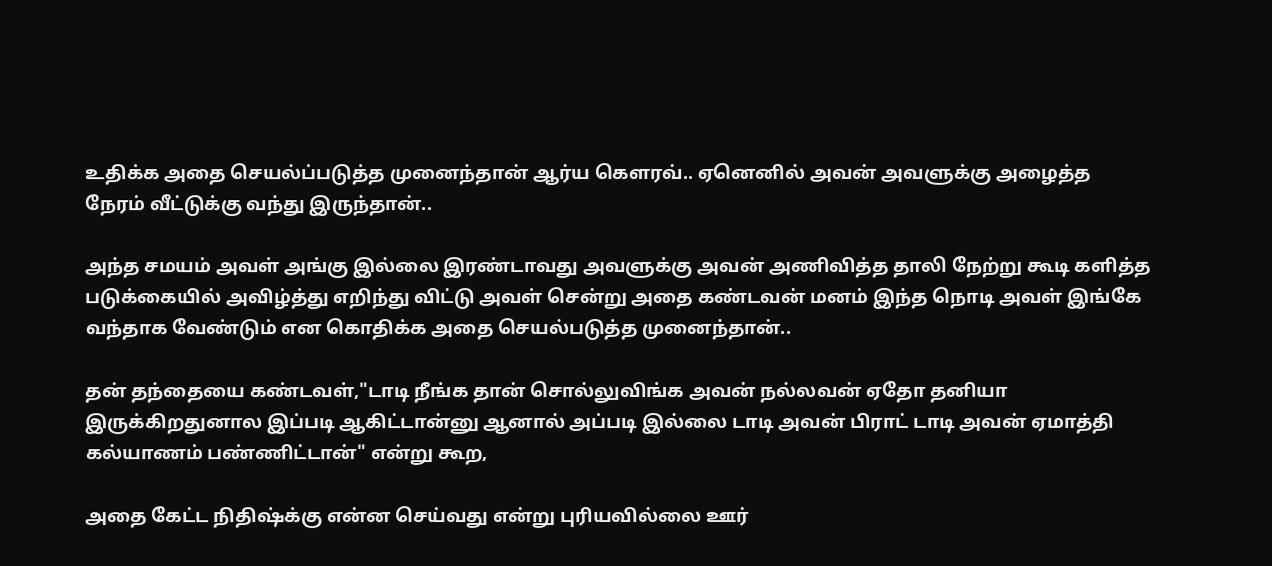உதிக்க அதை செயல்ப்படுத்த முனைந்தான் ஆர்ய கௌரவ்.. ஏனெனில் அவன் அவளுக்கு அழைத்த நேரம் வீட்டுக்கு வந்து இருந்தான்..

அந்த சமயம் அவள் அங்கு இல்லை இரண்டாவது அவளுக்கு அவன் அணிவித்த தாலி நேற்று கூடி களித்த படுக்கையில் அவிழ்த்து எறிந்து விட்டு அவள் சென்று அதை கண்டவன் மனம் இந்த நொடி அவள் இங்கே வந்தாக வேண்டும் என கொதிக்க அதை செயல்படுத்த முனைந்தான்..

தன் தந்தையை கண்டவள்,"டாடி நீங்க தான் சொல்லுவிங்க அவன் நல்லவன் ஏதோ தனியா இருக்கிறதுனால இப்படி ஆகிட்டான்னு ஆனால் அப்படி இல்லை டாடி அவன் பிராட் டாடி அவன் ஏமாத்தி கல்யாணம் பண்ணிட்டான்" என்று கூற,

அதை கேட்ட நிதிஷ்க்கு என்ன செய்வது என்று புரியவில்லை ஊர்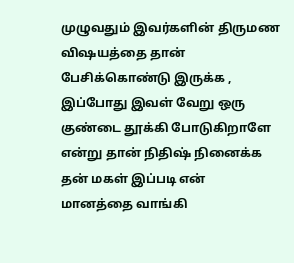முழுவதும் இவர்களின் திருமண விஷயத்தை தான் பேசிக்கொண்டு இருக்க , இப்போது இவள் வேறு ஒரு குண்டை தூக்கி போடுகிறாளே என்று தான் நிதிஷ் நினைக்க தன் மகள் இப்படி என் மானத்தை வாங்கி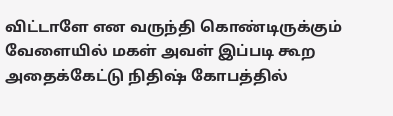விட்டாளே என வருந்தி கொண்டிருக்கும் வேளையில் மகள் அவள் இப்படி கூற அதைக்கேட்டு நிதிஷ் கோபத்தில்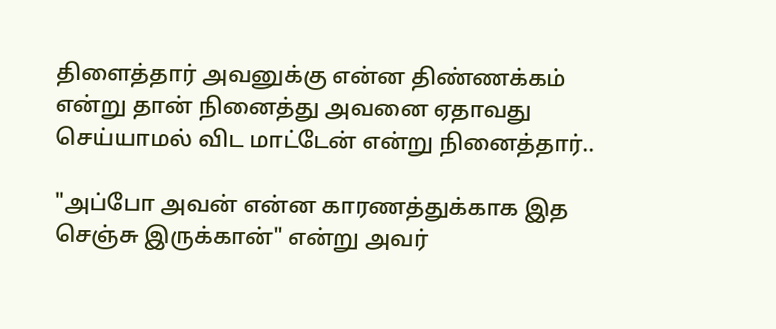திளைத்தார் அவனுக்கு என்ன திண்ணக்கம் என்று தான் நினைத்து அவனை ஏதாவது செய்யாமல் விட மாட்டேன் என்று நினைத்தார்..

"அப்போ அவன் என்ன காரணத்துக்காக இத செஞ்சு இருக்கான்" என்று அவர்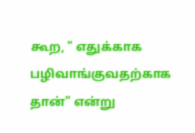கூற, " எதுக்காக பழிவாங்குவதற்காக தான்" என்று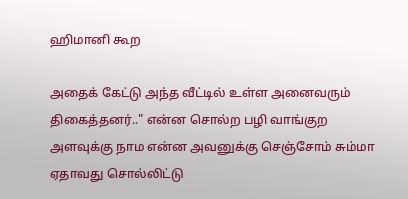ஹிமானி கூற

அதைக் கேட்டு அந்த வீட்டில் உள்ள அனைவரும் திகைத்தனர்.." என்ன சொல்ற பழி வாங்குற அளவுக்கு நாம என்ன அவனுக்கு செஞ்சோம் சும்மா ஏதாவது சொல்லிட்டு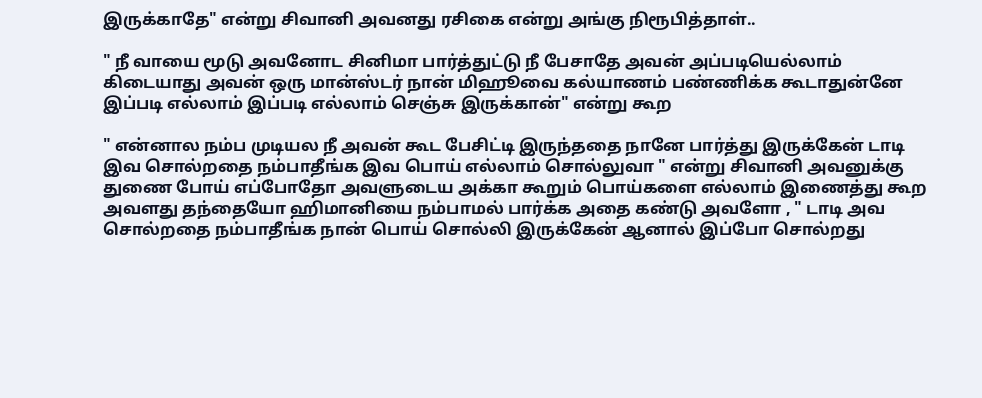இருக்காதே" என்று சிவானி அவனது ரசிகை என்று அங்கு நிரூபித்தாள்..

" நீ வாயை மூடு அவனோட சினிமா பார்த்துட்டு நீ பேசாதே அவன் அப்படியெல்லாம் கிடையாது அவன் ஒரு மான்ஸ்டர் நான் மிஹூவை கல்யாணம் பண்ணிக்க கூடாதுன்னே இப்படி எல்லாம் இப்படி எல்லாம் செஞ்சு இருக்கான்" என்று கூற

" என்னால நம்ப முடியல நீ அவன் கூட பேசிட்டி இருந்ததை நானே பார்த்து இருக்கேன் டாடி இவ சொல்றதை நம்பாதீங்க இவ பொய் எல்லாம் சொல்லுவா " என்று சிவானி அவனுக்கு துணை போய் எப்போதோ அவளுடைய அக்கா கூறும் பொய்களை எல்லாம் இணைத்து கூற அவளது தந்தையோ ஹிமானியை நம்பாமல் பார்க்க அதை கண்டு அவளோ , " டாடி அவ சொல்றதை நம்பாதீங்க நான் பொய் சொல்லி இருக்கேன் ஆனால் இப்போ சொல்றது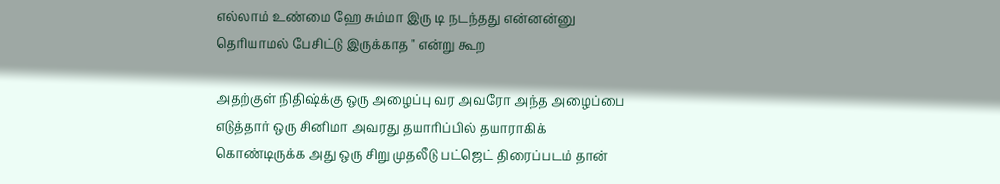எல்லாம் உண்மை ஹே சும்மா இரு டி நடந்தது என்னன்னு தெரியாமல் பேசிட்டு இருக்காத " என்று கூற

அதற்குள் நிதிஷ்க்கு ஒரு அழைப்பு வர அவரோ அந்த அழைப்பை எடுத்தார் ஒரு சினிமா அவரது தயாரிப்பில் தயாராகிக் கொண்டிருக்க அது ஒரு சிறு முதலீடு பட்ஜெட் திரைப்படம் தான்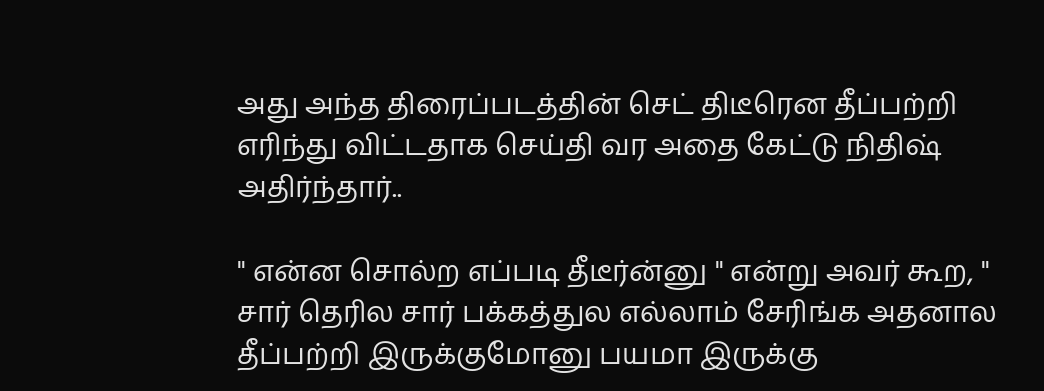அது அந்த திரைப்படத்தின் செட் திடீரென தீப்பற்றி எரிந்து விட்டதாக செய்தி வர அதை கேட்டு நிதிஷ் அதிர்ந்தார்..

" என்ன சொல்ற எப்படி தீடீர்ன்னு " என்று அவர் கூற, " சார் தெரில சார் பக்கத்துல எல்லாம் சேரிங்க அதனால தீப்பற்றி இருக்குமோனு பயமா இருக்கு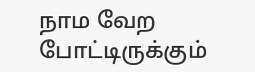நாம வேற போட்டிருக்கும்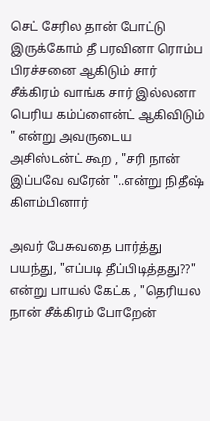செட் சேரில தான் போட்டு இருக்கோம் தீ பரவினா ரொம்ப பிரச்சனை ஆகிடும் சார் சீக்கிரம் வாங்க சார் இல்லனா பெரிய கம்ப்ளைன்ட் ஆகிவிடும் " என்று அவருடைய அசிஸ்டன்ட் கூற , "சரி நான் இப்பவே வரேன் "..என்று நிதீஷ் கிளம்பினார்

அவர் பேசுவதை பார்த்து பயந்து, "எப்படி தீப்பிடித்தது??" என்று பாயல் கேட்க , "தெரியல நான் சீக்கிரம் போறேன்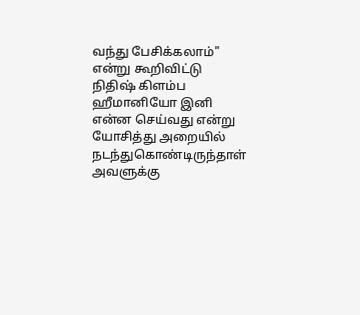வந்து பேசிக்கலாம்" என்று கூறிவிட்டு நிதிஷ் கிளம்ப ஹீமானியோ இனி என்ன செய்வது என்று யோசித்து அறையில் நடந்துகொண்டிருந்தாள் அவளுக்கு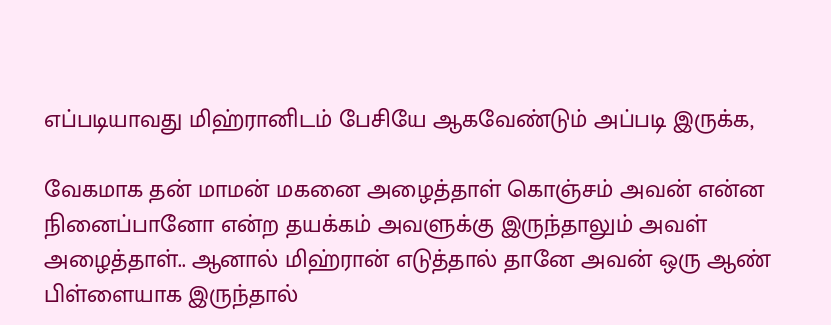எப்படியாவது மிஹ்ரானிடம் பேசியே ஆகவேண்டும் அப்படி இருக்க,

வேகமாக தன் மாமன் மகனை அழைத்தாள் கொஞ்சம் அவன் என்ன நினைப்பானோ என்ற தயக்கம் அவளுக்கு இருந்தாலும் அவள் அழைத்தாள்.. ஆனால் மிஹ்ரான் எடுத்தால் தானே அவன் ஒரு ஆண் பிள்ளையாக இருந்தால்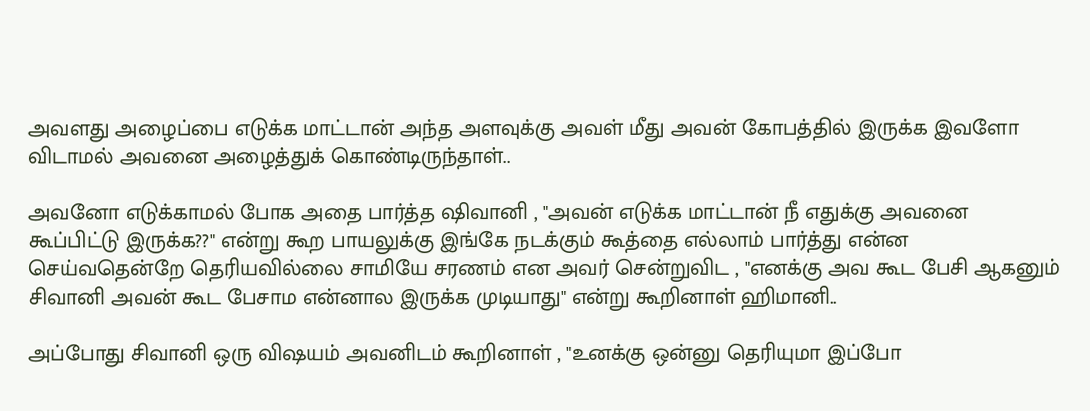அவளது அழைப்பை எடுக்க மாட்டான் அந்த அளவுக்கு அவள் மீது அவன் கோபத்தில் இருக்க இவளோ விடாமல் அவனை அழைத்துக் கொண்டிருந்தாள்..

அவனோ எடுக்காமல் போக அதை பார்த்த ஷிவானி , "அவன் எடுக்க மாட்டான் நீ எதுக்கு அவனை கூப்பிட்டு இருக்க??" என்று கூற பாயலுக்கு இங்கே நடக்கும் கூத்தை எல்லாம் பார்த்து என்ன செய்வதென்றே தெரியவில்லை சாமியே சரணம் என அவர் சென்றுவிட , "எனக்கு அவ கூட பேசி ஆகனும் சிவானி அவன் கூட பேசாம என்னால இருக்க முடியாது" என்று கூறினாள் ஹிமானி..

அப்போது சிவானி ஒரு விஷயம் அவனிடம் கூறினாள் , "உனக்கு ஒன்னு தெரியுமா இப்போ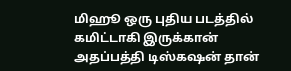மிஹூ ஒரு புதிய படத்தில் கமிட்டாகி இருக்கான் அதப்பத்தி டிஸ்கஷன் தான்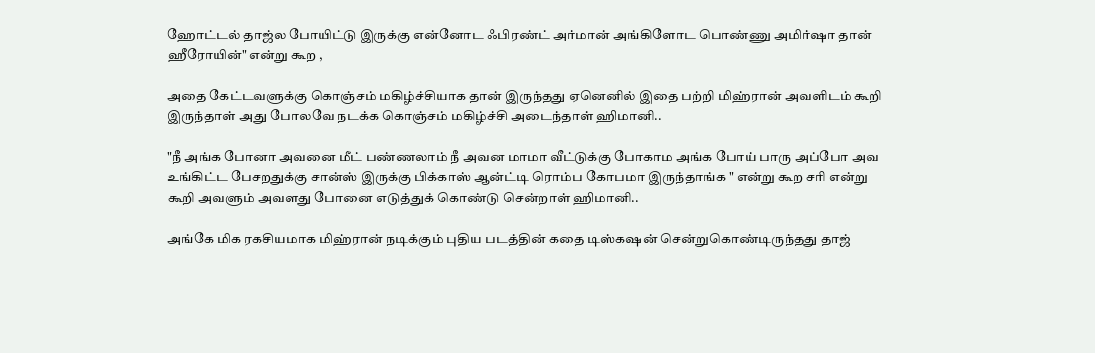ஹோட்டல் தாஜ்ல போயிட்டு இருக்கு என்னோட ஃபிரண்ட் அர்மான் அங்கிளோட பொண்ணு அமிர்ஷா தான் ஹீரோயின்" என்று கூற ,

அதை கேட்டவளுக்கு கொஞ்சம் மகிழ்ச்சியாக தான் இருந்தது ஏனெனில் இதை பற்றி மிஹ்ரான் அவளிடம் கூறி இருந்தாள் அது போலவே நடக்க கொஞ்சம் மகிழ்ச்சி அடைந்தாள் ஹிமானி..

"நீ அங்க போனா அவனை மீட் பண்ணலாம் நீ அவன மாமா வீட்டுக்கு போகாம அங்க போய் பாரு அப்போ அவ உங்கிட்ட பேசறதுக்கு சான்ஸ் இருக்கு பிக்காஸ் ஆன்ட்டி ரொம்ப கோபமா இருந்தாங்க " என்று கூற சரி என்று கூறி அவளும் அவளது போனை எடுத்துக் கொண்டு சென்றாள் ஹிமானி..

அங்கே மிக ரகசியமாக மிஹ்ரான் நடிக்கும் புதிய படத்தின் கதை டிஸ்கஷன் சென்றுகொண்டிருந்தது தாஜ்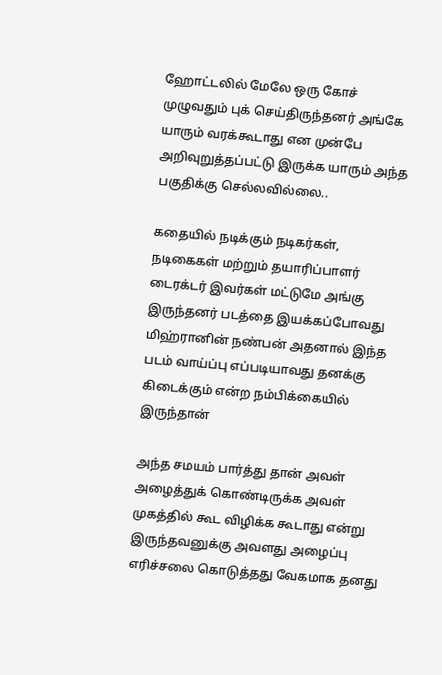ஹோட்டலில் மேலே ஒரு கோச் முழுவதும் புக் செய்திருந்தனர் அங்கே யாரும் வரக்கூடாது என முன்பே அறிவுறுத்தப்பட்டு இருக்க யாரும் அந்த பகுதிக்கு செல்லவில்லை..

கதையில் நடிக்கும் நடிகர்கள், நடிகைகள் மற்றும் தயாரிப்பாளர் டைரக்டர் இவர்கள் மட்டுமே அங்கு இருந்தனர் படத்தை இயக்கப்போவது மிஹ்ரானின் நண்பன் அதனால் இந்த படம் வாய்ப்பு எப்படியாவது தனக்கு கிடைக்கும் என்ற நம்பிக்கையில் இருந்தான்

அந்த சமயம் பார்த்து தான் அவள் அழைத்துக் கொண்டிருக்க அவள் முகத்தில் கூட விழிக்க கூடாது என்று இருந்தவனுக்கு அவளது அழைப்பு எரிச்சலை கொடுத்தது வேகமாக தனது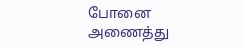போனை அணைத்து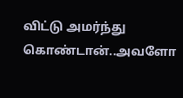விட்டு அமர்ந்து கொண்டான்..அவளோ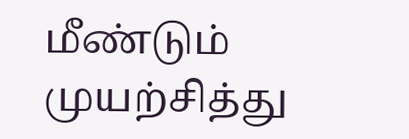மீண்டும் முயற்சித்து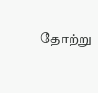தோற்று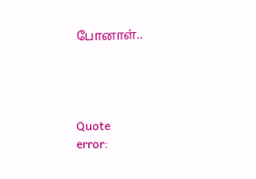போனாள்..




Quote
error: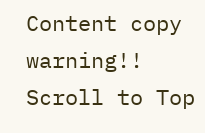Content copy warning!!
Scroll to Top